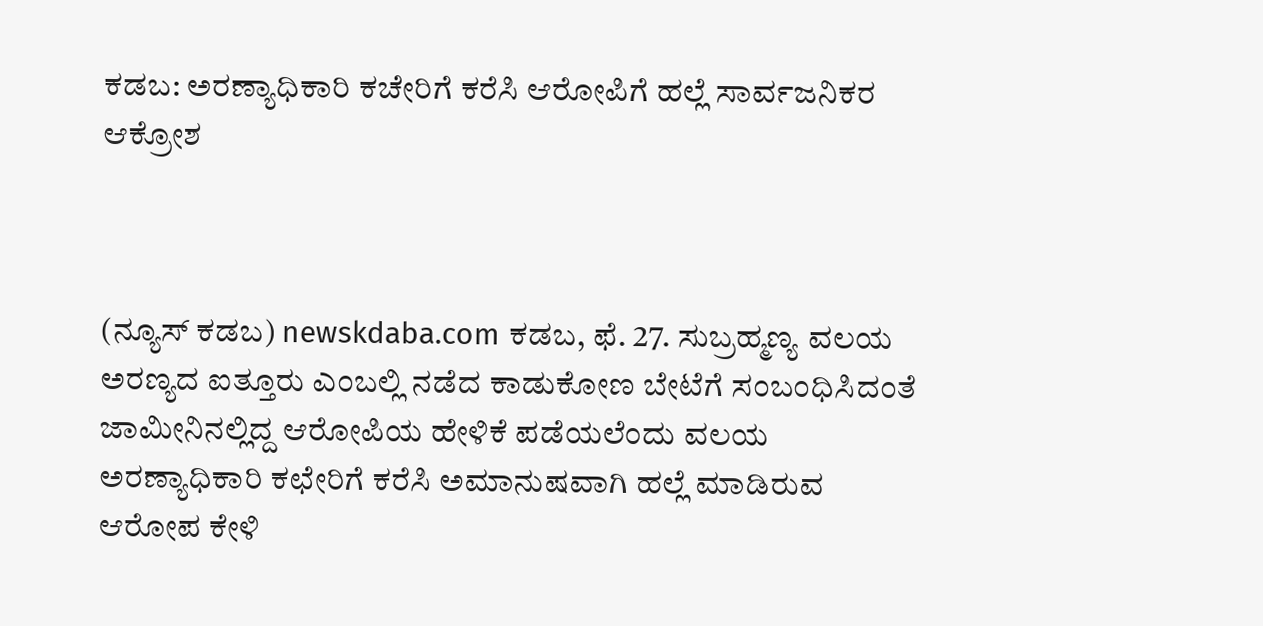ಕಡಬ: ಅರಣ್ಯಾಧಿಕಾರಿ ಕಚೇರಿಗೆ ಕರೆಸಿ ಆರೋಪಿಗೆ ಹಲ್ಲೆ ಸಾರ್ವಜನಿಕರ ಆಕ್ರೋಶ



(ನ್ಯೂಸ್ ಕಡಬ) newskdaba.com ಕಡಬ, ಫೆ. 27. ಸುಬ್ರಹ್ಮಣ್ಯ ವಲಯ ಅರಣ್ಯದ ಐತ್ತೂರು ಎಂಬಲ್ಲಿ ನಡೆದ ಕಾಡುಕೋಣ ಬೇಟೆಗೆ ಸಂಬಂಧಿಸಿದಂತೆ ಜಾಮೀನಿನಲ್ಲಿದ್ದ ಆರೋಪಿಯ ಹೇಳಿಕೆ ಪಡೆಯಲೆಂದು ವಲಯ ಅರಣ್ಯಾಧಿಕಾರಿ ಕಛೇರಿಗೆ ಕರೆಸಿ ಅಮಾನುಷವಾಗಿ ಹಲ್ಲೆ ಮಾಡಿರುವ ಆರೋಪ ಕೇಳಿ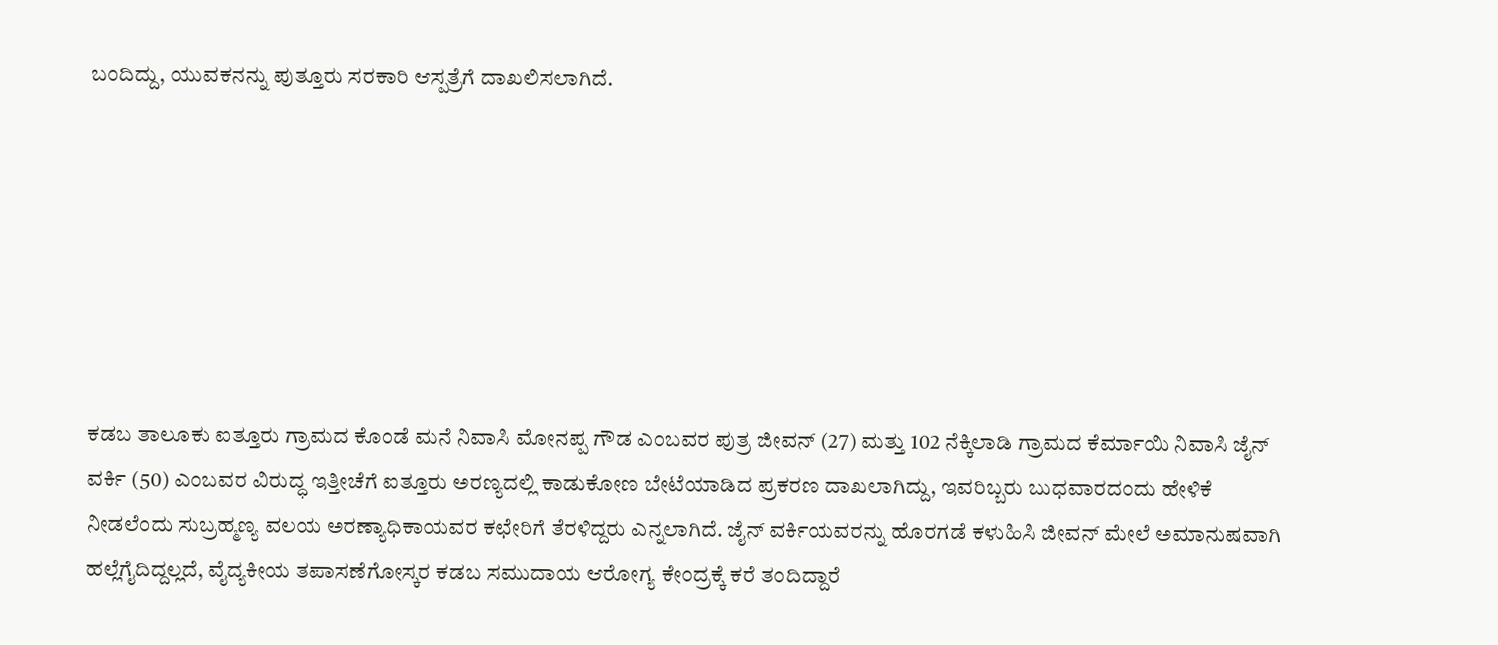ಬಂದಿದ್ದು, ಯುವಕನನ್ನು ಪುತ್ತೂರು ಸರಕಾರಿ ಆಸ್ಪತ್ರೆಗೆ ದಾಖಲಿಸಲಾಗಿದೆ.







ಕಡಬ ತಾಲೂಕು ಐತ್ತೂರು ಗ್ರಾಮದ ಕೊಂಡೆ ಮನೆ ನಿವಾಸಿ ಮೋನಪ್ಪ ಗೌಡ ಎಂಬವರ ಪುತ್ರ ಜೀವನ್ (27) ಮತ್ತು 102 ನೆಕ್ಕಿಲಾಡಿ ಗ್ರಾಮದ ಕೆರ್ಮಾಯಿ ನಿವಾಸಿ ಜೈನ್ ವರ್ಕಿ (50) ಎಂಬವರ ವಿರುದ್ಧ ಇತ್ತೀಚೆಗೆ ಐತ್ತೂರು ಅರಣ್ಯದಲ್ಲಿ ಕಾಡುಕೋಣ ಬೇಟೆಯಾಡಿದ ಪ್ರಕರಣ ದಾಖಲಾಗಿದ್ದು, ಇವರಿಬ್ಬರು ಬುಧವಾರದಂದು ಹೇಳಿಕೆ ನೀಡಲೆಂದು ಸುಬ್ರಹ್ಮಣ್ಯ ವಲಯ ಅರಣ್ಯಾಧಿಕಾಯವರ ಕಛೇರಿಗೆ ತೆರಳಿದ್ದರು ಎನ್ನಲಾಗಿದೆ. ಜೈನ್ ವರ್ಕಿಯವರನ್ನು ಹೊರಗಡೆ ಕಳುಹಿಸಿ ಜೀವನ್ ಮೇಲೆ ಅಮಾನುಷವಾಗಿ ಹಲ್ಲೆಗೈದಿದ್ದಲ್ಲದೆ, ವೈದ್ಯಕೀಯ ತಪಾಸಣೆಗೋಸ್ಕರ ಕಡಬ ಸಮುದಾಯ ಆರೋಗ್ಯ ಕೇಂದ್ರಕ್ಕೆ ಕರೆ ತಂದಿದ್ದಾರೆ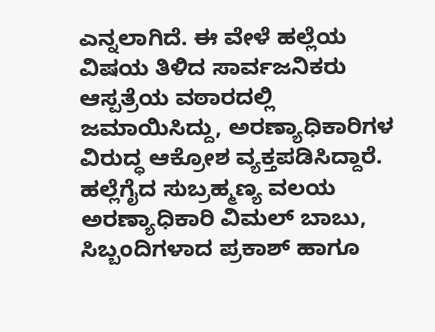ಎನ್ನಲಾಗಿದೆ. ಈ ವೇಳೆ ಹಲ್ಲೆಯ ವಿಷಯ ತಿಳಿದ ಸಾರ್ವಜನಿಕರು ಆಸ್ಪತ್ರೆಯ ವಠಾರದಲ್ಲಿ ಜಮಾಯಿಸಿದ್ದು, ಅರಣ್ಯಾಧಿಕಾರಿಗಳ ವಿರುದ್ಧ ಆಕ್ರೋಶ ವ್ಯಕ್ತಪಡಿಸಿದ್ದಾರೆ. ಹಲ್ಲೆಗೈದ ಸುಬ್ರಹ್ಮಣ್ಯ ವಲಯ ಅರಣ್ಯಾಧಿಕಾರಿ ವಿಮಲ್ ಬಾಬು, ಸಿಬ್ಬಂದಿಗಳಾದ ಪ್ರಕಾಶ್ ಹಾಗೂ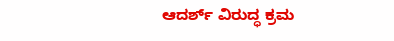ಆದರ್ಶ್ ವಿರುದ್ಧ ಕ್ರಮ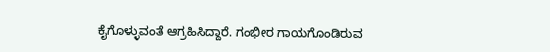ಕೈಗೊಳ್ಳುವಂತೆ ಆಗ್ರಹಿಸಿದ್ದಾರೆ. ಗಂಭೀರ ಗಾಯಗೊಂಡಿರುವ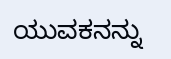ಯುವಕನನ್ನು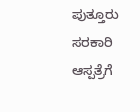ಪುತ್ತೂರು ಸರಕಾರಿ ಆಸ್ಪತ್ರೆಗೆ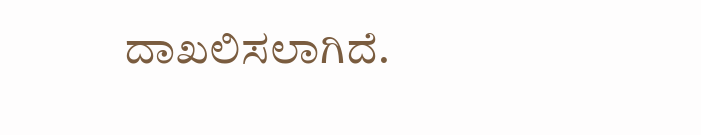ದಾಖಲಿಸಲಾಗಿದೆ.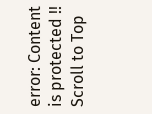error: Content is protected !!
Scroll to Top